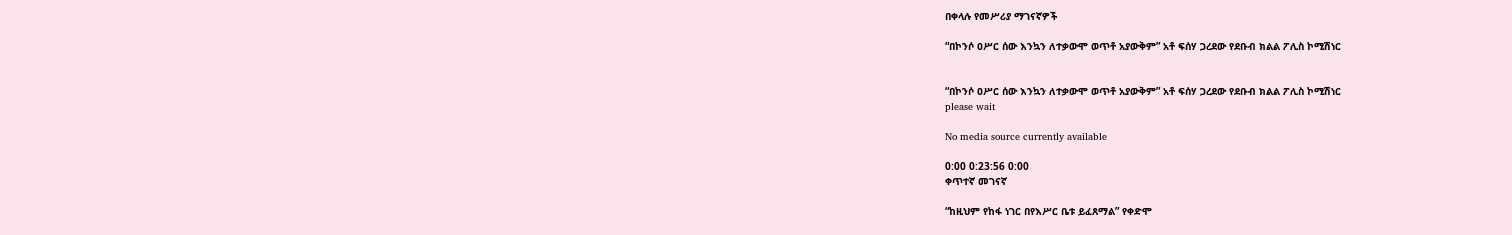በቀላሉ የመሥሪያ ማገናኛዎች

“በኮንሶ ዐሥር ሰው እንኳን ለተቃውሞ ወጥቶ አያውቅም” አቶ ፍሰሃ ጋረደው የደቡብ ክልል ፖሊስ ኮሚሽነር


“በኮንሶ ዐሥር ሰው እንኳን ለተቃውሞ ወጥቶ አያውቅም” አቶ ፍሰሃ ጋረደው የደቡብ ክልል ፖሊስ ኮሚሽነር
please wait

No media source currently available

0:00 0:23:56 0:00
ቀጥተኛ መገናኛ

“ከዚህም የከፋ ነገር በየእሥር ቤቱ ይፈጸማል” የቀድሞ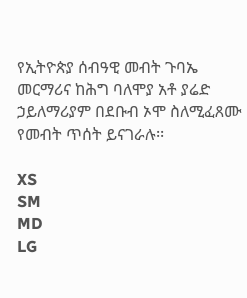የኢትዮጵያ ሰብዓዊ መብት ጉባኤ መርማሪና ከሕግ ባለሞያ አቶ ያሬድ ኃይለማሪያም በደቡብ ኦሞ ስለሚፈጸሙ የመብት ጥሰት ይናገራሉ፡፡

XS
SM
MD
LG